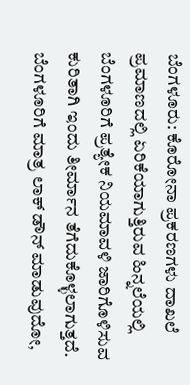ಬೆಂಗಳೂರು: ಕೊರೋನಾ ಪ್ರಕರಣಗಳು ದಾಖಲೆ ಪ್ರಮಾಣದಲ್ಲಿ ಏರಿಕೆಯಾಗುತ್ತಿರುವ ಹಿನ್ನಲೆಯಲ್ಲಿ ಬೆಂಗಳೂರಿಗೆ ಪ್ರತ್ಯೇಕ ನಿಯಮಾವಳಿ ಜಾರಿಗೊಳಿಸುವ ಕುರಿತಾಗಿ ಇಂದು ತೀರ್ಮಾನ ತೆಗೆದುಕೊಳ್ಳಲಾಗುತ್ತದೆ. ಬೆಂಗಳೂರಿಗೆ ಮಾತ್ರ ಲಾಕ್ ಡೌನ್ ಮಾಡುವುದೋ,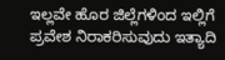ಇಲ್ಲವೇ ಹೊರ ಜಿಲ್ಲೆಗಳಿಂದ ಇಲ್ಲಿಗೆ ಪ್ರವೇಶ ನಿರಾಕರಿಸುವುದು ಇತ್ಯಾದಿ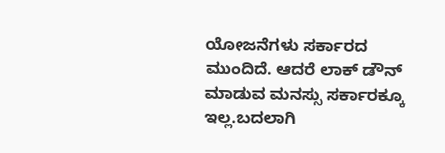ಯೋಜನೆಗಳು ಸರ್ಕಾರದ ಮುಂದಿದೆ. ಆದರೆ ಲಾಕ್ ಡೌನ್ ಮಾಡುವ ಮನಸ್ಸು ಸರ್ಕಾರಕ್ಕೂ ಇಲ್ಲ.ಬದಲಾಗಿ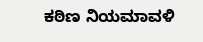ಕಠಿಣ ನಿಯಮಾವಳಿ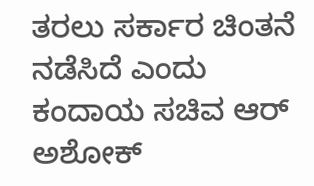ತರಲು ಸರ್ಕಾರ ಚಿಂತನೆ ನಡೆಸಿದೆ ಎಂದು ಕಂದಾಯ ಸಚಿವ ಆರ್ ಅಶೋಕ್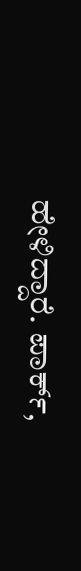ಹೇಳಿದ್ದಾರೆ. ಪಾರ್ಕ್,